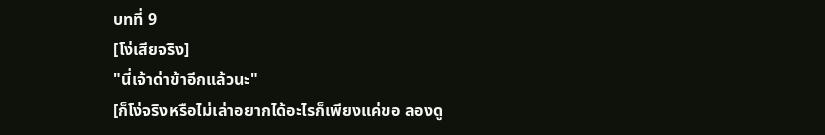บทที่ 9
[โง่เสียจริง]
"นี่เจ้าด่าข้าอีกแล้วนะ"
[ก็โง่จริงหรือไม่เล่าอยากได้อะไรก็เพียงแค่ขอ ลองดู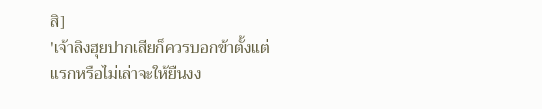สิ]
'เจ้าลิงฮุยปากเสียก็ควรบอกข้าตั้งแต่แรกหรือไม่เล่าจะให้ยืนงง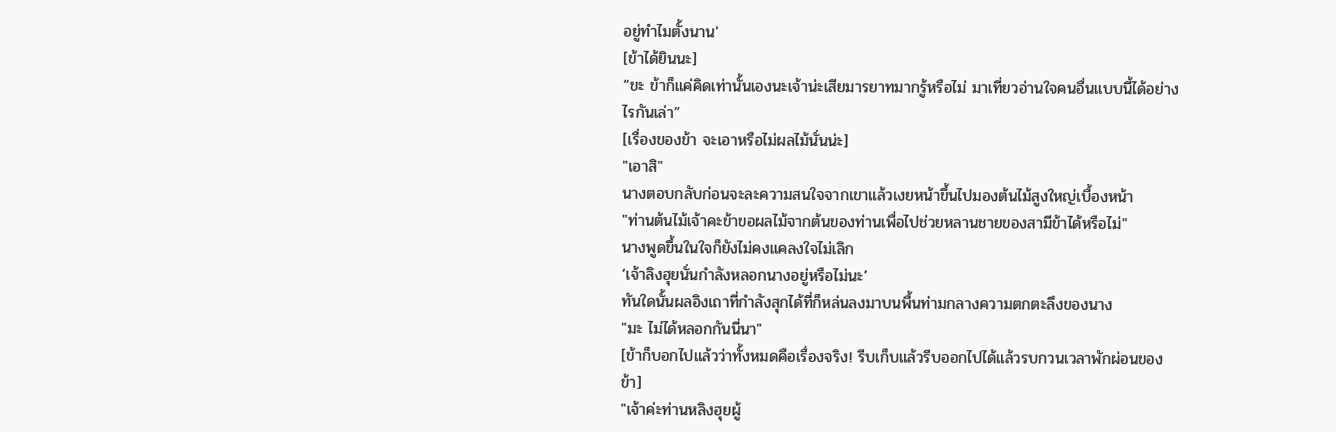อยู่ทำไมตั้งนาน'
[ข้าได้ยินนะ]
“ขะ ข้าก็แค่คิดเท่านั้นเองนะเจ้าน่ะเสียมารยาทมากรู้หรือไม่ มาเที่ยวอ่านใจคนอื่นแบบนี้ได้อย่างไรกันเล่า”
[เรื่องของข้า จะเอาหรือไม่ผลไม้นั่นน่ะ]
"เอาสิ"
นางตอบกลับก่อนจะละความสนใจจากเขาแล้วเงยหน้าขึ้นไปมองต้นไม้สูงใหญ่เบื้องหน้า
"ท่านต้นไม้เจ้าคะข้าขอผลไม้จากต้นของท่านเพื่อไปช่วยหลานชายของสามีข้าได้หรือไม่"
นางพูดขึ้นในใจก็ยังไม่คงแคลงใจไม่เลิก
‘เจ้าลิงฮุยนั่นกำลังหลอกนางอยู่หรือไม่นะ’
ทันใดนั้นผลอิงเถาที่กำลังสุกได้ที่ก็หล่นลงมาบนพื้นท่ามกลางความตกตะลึงของนาง
"มะ ไม่ได้หลอกกันนี่นา"
[ข้าก็บอกไปแล้วว่าทั้งหมดคือเรื่องจริง! รีบเก็บแล้วรีบออกไปได้แล้วรบกวนเวลาพักผ่อนของข้า]
"เจ้าค่ะท่านหลิงฮุยผู้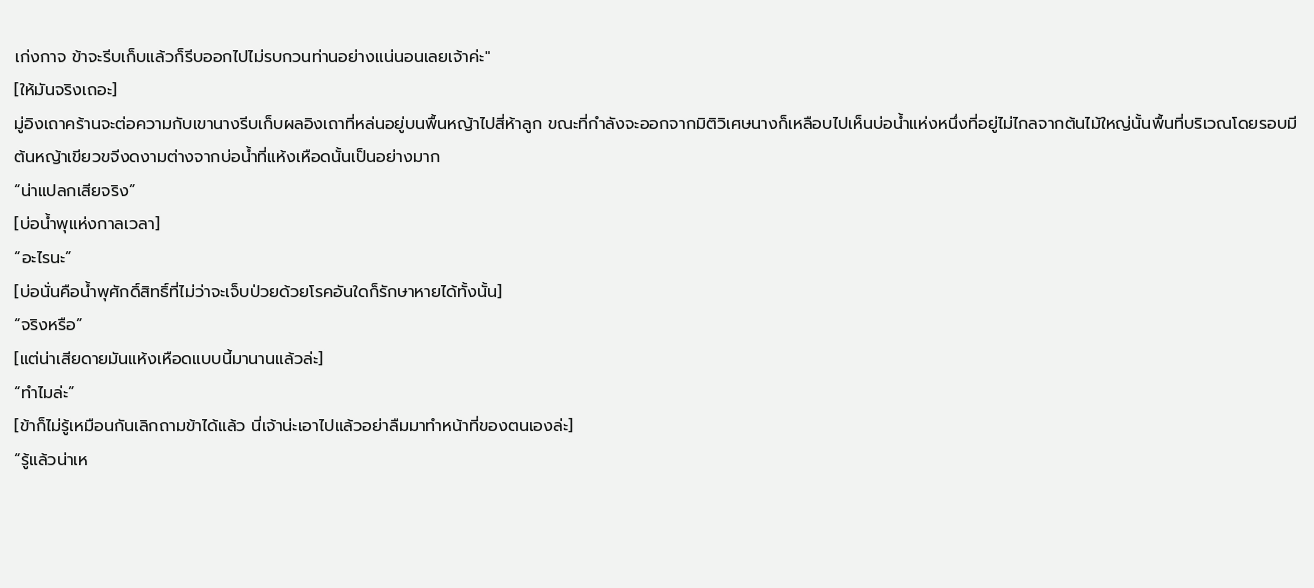เก่งกาจ ข้าจะรีบเก็บแล้วก็รีบออกไปไม่รบกวนท่านอย่างแน่นอนเลยเจ้าค่ะ"
[ให้มันจริงเถอะ]
มู่อิงเถาคร้านจะต่อความกับเขานางรีบเก็บผลอิงเถาที่หล่นอยู่บนพื้นหญ้าไปสี่ห้าลูก ขณะที่กำลังจะออกจากมิติวิเศษนางก็เหลือบไปเห็นบ่อน้ำแห่งหนึ่งที่อยู่ไม่ไกลจากต้นไม้ใหญ่นั้นพื้นที่บริเวณโดยรอบมีต้นหญ้าเขียวขจีงดงามต่างจากบ่อน้ำที่แห้งเหือดนั้นเป็นอย่างมาก
“น่าแปลกเสียจริง”
[บ่อน้ำพุแห่งกาลเวลา]
“อะไรนะ”
[บ่อนั่นคือน้ำพุศักดิ์สิทธิ์ที่ไม่ว่าจะเจ็บป่วยด้วยโรคอันใดก็รักษาหายได้ทั้งนั้น]
“จริงหรือ”
[แต่น่าเสียดายมันแห้งเหือดแบบนี้มานานแล้วล่ะ]
“ทำไมล่ะ”
[ข้าก็ไม่รู้เหมือนกันเลิกถามข้าได้แล้ว นี่เจ้าน่ะเอาไปแล้วอย่าลืมมาทำหน้าที่ของตนเองล่ะ]
“รู้แล้วน่าเห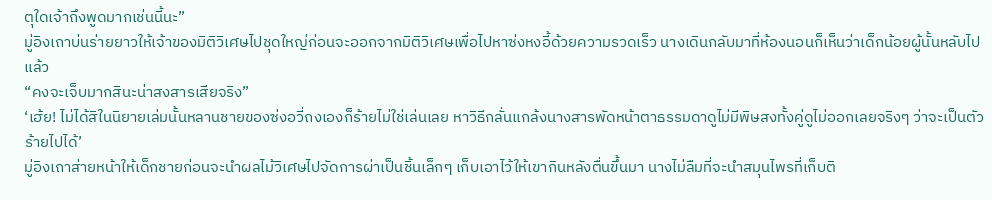ตุใดเจ้าถึงพูดมากเช่นนี้นะ”
มู่อิงเถาบ่นร่ายยาวให้เจ้าของมิติวิเศษไปชุดใหญ่ก่อนจะออกจากมิติวิเศษเพื่อไปหาซ่งหงอี้ด้วยความรวดเร็ว นางเดินกลับมาที่ห้องนอนก็เห็นว่าเด็กน้อยผู้นั้นหลับไปแล้ว
“คงจะเจ็บมากสินะน่าสงสารเสียจริง”
‘เฮ้ย! ไม่ได้สิในนิยายเล่มนั้นหลานชายของซ่งอวี่ถงเองก็ร้ายไม่ใช่เล่นเลย หาวิธีกลั่นแกล้งนางสารพัดหน้าตาธรรมดาดูไม่มีพิษสงทั้งคู่ดูไม่ออกเลยจริงๆ ว่าจะเป็นตัวร้ายไปได้’
มู่อิงเถาส่ายหน้าให้เด็กชายก่อนจะนำผลไม้วิเศษไปจัดการผ่าเป็นชิ้นเล็กๆ เก็บเอาไว้ให้เขากินหลังตื่นขึ้นมา นางไม่ลืมที่จะนำสมุนไพรที่เก็บติ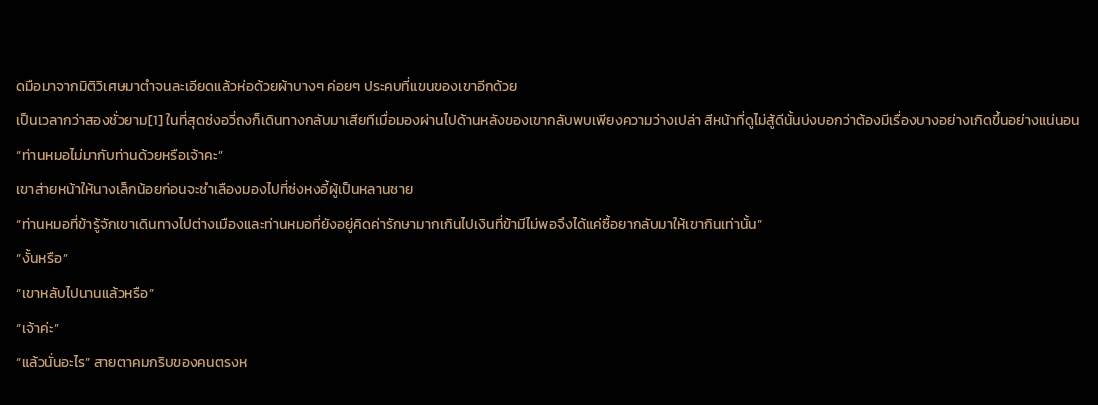ดมือมาจากมิติวิเศษมาตำจนละเอียดแล้วห่อด้วยผ้าบางๆ ค่อยๆ ประคบที่แขนของเขาอีกด้วย
เป็นเวลากว่าสองชั่วยาม[1] ในที่สุดซ่งอวี่ถงก็เดินทางกลับมาเสียทีเมื่อมองผ่านไปด้านหลังของเขากลับพบเพียงความว่างเปล่า สีหน้าที่ดูไม่สู้ดีนั้นบ่งบอกว่าต้องมีเรื่องบางอย่างเกิดขึ้นอย่างแน่นอน
“ท่านหมอไม่มากับท่านด้วยหรือเจ้าคะ”
เขาส่ายหน้าให้นางเล็กน้อยก่อนจะชำเลืองมองไปที่ซ่งหงอี้ผู้เป็นหลานชาย
“ท่านหมอที่ข้ารู้จักเขาเดินทางไปต่างเมืองและท่านหมอที่ยังอยู่คิดค่ารักษามากเกินไปเงินที่ข้ามีไม่พอจึงได้แค่ซื้อยากลับมาให้เขากินเท่านั้น”
“งั้นหรือ”
“เขาหลับไปนานแล้วหรือ”
“เจ้าค่ะ”
“แล้วนั่นอะไร” สายตาคมกริบของคนตรงห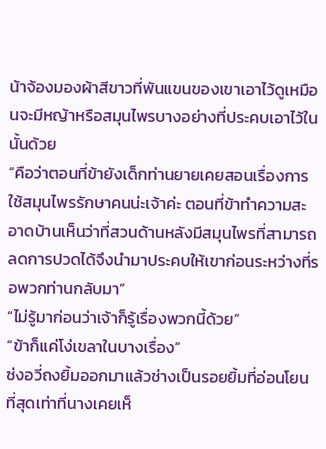น้าจ้องมองผ้าสีขาวที่พันแขนของเขาเอาไว้ดูเหมือนจะมีหญ้าหรือสมุนไพรบางอย่างที่ประคบเอาไว้ในนั้นด้วย
“คือว่าตอนที่ข้ายังเด็กท่านยายเคยสอนเรื่องการใช้สมุนไพรรักษาคนน่ะเจ้าค่ะ ตอนที่ข้าทำความสะอาดบ้านเห็นว่าที่สวนด้านหลังมีสมุนไพรที่สามารถลดการปวดได้จึงนำมาประคบให้เขาก่อนระหว่างที่รอพวกท่านกลับมา”
“ไม่รู้มาก่อนว่าเจ้าก็รู้เรื่องพวกนี้ด้วย”
“ข้าก็แค่โง่เขลาในบางเรื่อง”
ซ่งอวี่ถงยิ้มออกมาแล้วช่างเป็นรอยยิ้มที่อ่อนโยนที่สุดเท่าที่นางเคยเห็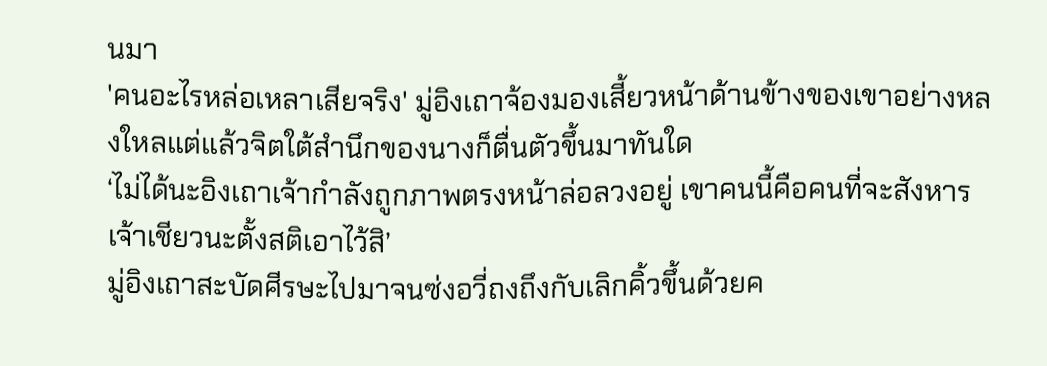นมา
'คนอะไรหล่อเหลาเสียจริง' มู่อิงเถาจ้องมองเสี้ยวหน้าด้านข้างของเขาอย่างหลงใหลแต่แล้วจิตใต้สำนึกของนางก็ตื่นตัวขึ้นมาทันใด
‘ไม่ได้นะอิงเถาเจ้ากำลังถูกภาพตรงหน้าล่อลวงอยู่ เขาคนนี้คือคนที่จะสังหารเจ้าเชียวนะตั้งสติเอาไว้สิ’
มู่อิงเถาสะบัดศีรษะไปมาจนซ่งอวี่ถงถึงกับเลิกคิ้วขึ้นด้วยค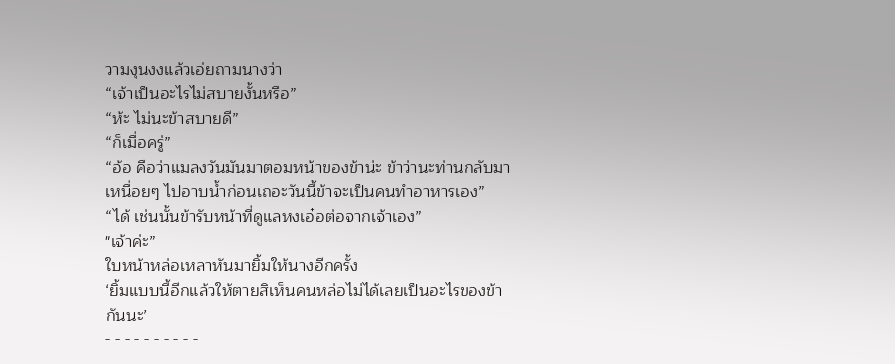วามงุนงงแล้วเอ่ยถามนางว่า
“เจ้าเป็นอะไรไม่สบายงั้นหรือ”
“ห้ะ ไม่นะข้าสบายดี”
“ก็เมื่อครู่”
“อ้อ คือว่าแมลงวันมันมาตอมหน้าของข้าน่ะ ข้าว่านะท่านกลับมาเหนื่อยๆ ไปอาบน้ำก่อนเถอะวันนี้ข้าจะเป็นคนทำอาหารเอง”
“ได้ เช่นนั้นข้ารับหน้าที่ดูแลหงเอ๋อต่อจากเจ้าเอง”
"เจ้าค่ะ”
ใบหน้าหล่อเหลาหันมายิ้มให้นางอีกครั้ง
‘ยิ้มแบบนี้อีกแล้วให้ตายสิเห็นคนหล่อไม่ได้เลยเป็นอะไรของข้ากันนะ’
- - - - - - - - - -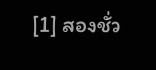[1] สองชั่ว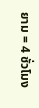ยาม = 4 ชั่วโมง